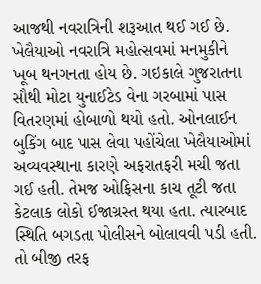આજથી નવરાત્રિની શરૂઆત થઈ ગઈ છે. ખેલૈયાઓ નવરાત્રિ મહોત્સવમાં મનમુકીને ખૂબ થનગનતા હોય છે. ગઇકાલે ગુજરાતના સૌથી મોટા યુનાઈટેડ વેના ગરબામાં પાસ વિતરણમાં હોબાળો થયો હતો. ઓનલાઈન બુકિંગ બાદ પાસ લેવા પહોંચેલા ખેલૈયાઓમાં અવ્યવસ્થાના કારણે અફરાતફરી મચી જતા ગઈ હતી. તેમજ ઓફિસના કાચ તૂટી જતા કેટલાક લોકો ઈજાગ્રસ્ત થયા હતા. ત્યારબાદ સ્થિતિ બગડતા પોલીસને બોલાવવી પડી હતી. તો બીજી તરફ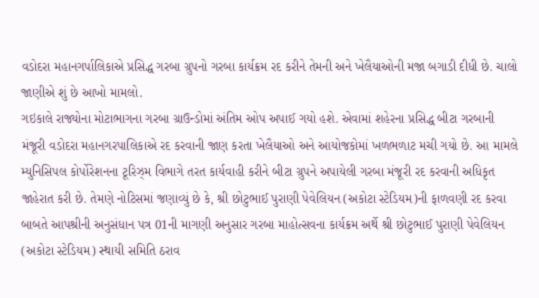વડોદરા મહાનગર્પાલિકાએ પ્રસિદ્ધ ગરબા ગ્રુપનો ગરબા કાર્યક્રમ રદ કરીને તેમની અને ખેલૈયાઓની મજા બગાડી દીધી છે. ચાલો જાણીએ શું છે આખો મામલો.
ગઇકાલે રાજ્યોના મોટાભાગના ગરબા ગ્રાઉન્ડોમાં અંતિમ ઓપ અપાઈ ગયો હશે. એવામાં શહેરના પ્રસિદ્ધ બીટા ગરબાની મંજૂરી વડોદરા મહાનગરપાલિકાએ રદ કરવાની જાણ કરતા ખેલૈયાઓ અને આયોજકોમાં ખળભળાટ મચી ગયો છે. આ મામલે મ્યુનિસિપલ કોર્પોરેશનના ટૂરિઝ્મ વિભાગે તરત કાર્યવાહી કરીને બીટા ગ્રુપને અપાયેલી ગરબા મંજૂરી રદ કરવાની અધિકૃત જાહેરાત કરી છે. તેમણે નોટિસમાં જણાવ્યું છે કે, શ્રી છોટુભાઈ પુરાણી પેવેલિયન (અકોટા સ્ટેડિયમ)ની ફાળવણી રદ કરવા બાબતે આપશ્રીની અનુસંધાન પત્ર 01ની માગણી અનુસાર ગરબા માહોત્સવના કાર્યક્રમ અર્થે શ્રી છોટુભાઈ પુરાણી પેવેલિયન (અકોટા સ્ટેડિયમ) સ્થાયી સમિતિ ઠરાવ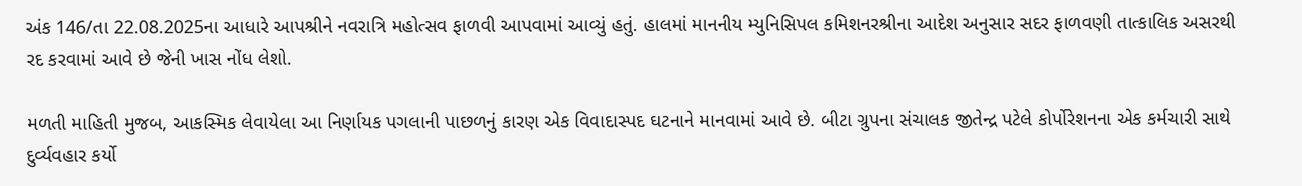અંક 146/તા 22.08.2025ના આધારે આપશ્રીને નવરાત્રિ મહોત્સવ ફાળવી આપવામાં આવ્યું હતું. હાલમાં માનનીય મ્યુનિસિપલ કમિશનરશ્રીના આદેશ અનુસાર સદર ફાળવણી તાત્કાલિક અસરથી રદ કરવામાં આવે છે જેની ખાસ નોંધ લેશો.

મળતી માહિતી મુજબ, આકસ્મિક લેવાયેલા આ નિર્ણાયક પગલાની પાછળનું કારણ એક વિવાદાસ્પદ ઘટનાને માનવામાં આવે છે. બીટા ગ્રુપના સંચાલક જીતેન્દ્ર પટેલે કોર્પોરેશનના એક કર્મચારી સાથે દુર્વ્યવહાર કર્યો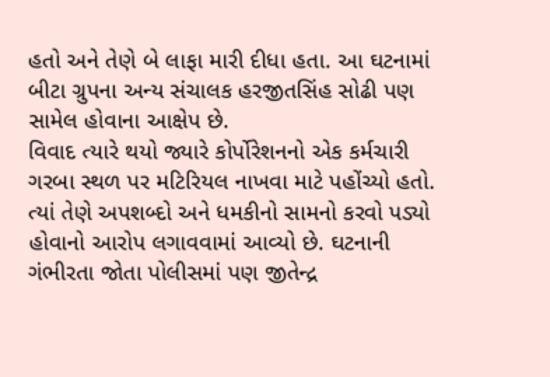હતો અને તેણે બે લાફા મારી દીધા હતા. આ ઘટનામાં બીટા ગ્રુપના અન્ય સંચાલક હરજીતસિંહ સોઢી પણ સામેલ હોવાના આક્ષેપ છે.
વિવાદ ત્યારે થયો જ્યારે કોર્પોરેશનનો એક કર્મચારી ગરબા સ્થળ પર મટિરિયલ નાખવા માટે પહોંચ્યો હતો. ત્યાં તેણે અપશબ્દો અને ધમકીનો સામનો કરવો પડ્યો હોવાનો આરોપ લગાવવામાં આવ્યો છે. ઘટનાની ગંભીરતા જોતા પોલીસમાં પણ જીતેન્દ્ર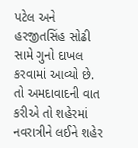પટેલ અને હરજીતસિંહ સોઢી સામે ગુનો દાખલ કરવામાં આવ્યો છે.
તો અમદાવાદની વાત કરીએ તો શહેરમાં નવરાત્રીને લઈને શહેર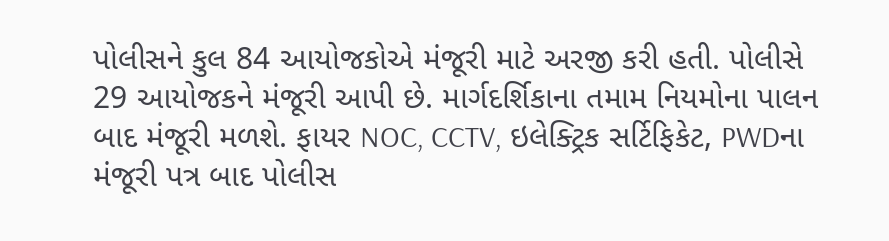પોલીસને કુલ 84 આયોજકોએ મંજૂરી માટે અરજી કરી હતી. પોલીસે 29 આયોજકને મંજૂરી આપી છે. માર્ગદર્શિકાના તમામ નિયમોના પાલન બાદ મંજૂરી મળશે. ફાયર NOC, CCTV, ઇલેક્ટ્રિક સર્ટિફિકેટ, PWDના મંજૂરી પત્ર બાદ પોલીસ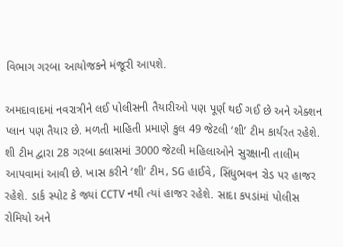વિભાગ ગરબા આયોજકને મંજૂરી આપશે.

અમદાવાદમાં નવરાત્રીને લઈ પોલીસની તૈયારીઓ પણ પૂર્ણ થઈ ગઈ છે અને એક્શન પ્લાન પણ તૈયાર છે. મળતી માહિતી પ્રમાણે કુલ 49 જેટલી ‘શી’ ટીમ કાર્યરત રહેશે. શી ટીમ દ્વારા 28 ગરબા ક્લાસમાં 3000 જેટલી મહિલાઓને સુરક્ષાની તાલીમ આપવામાં આવી છે. ખાસ કરીને ‘શી’ ટીમ, SG હાઈવે, સિંધુભવન રોડ પર હાજર રહેશે. ડાર્ક સ્પોટ કે જ્યાં CCTV નથી ત્યાં હાજર રહેશે. સાદા કપડાંમાં પોલીસ રોમિયો અને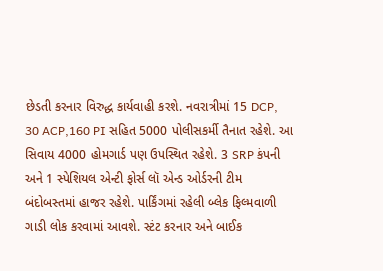છેડતી કરનાર વિરુદ્ધ કાર્યવાહી કરશે. નવરાત્રીમાં 15 DCP, 30 ACP,160 PI સહિત 5000 પોલીસકર્મી તૈનાત રહેશે. આ સિવાય 4000 હોમગાર્ડ પણ ઉપસ્થિત રહેશે. 3 SRP કંપની અને 1 સ્પેશિયલ એન્ટી ફોર્સ લૉ એન્ડ ઓર્ડરની ટીમ બંદોબસ્તમાં હાજર રહેશે. પાર્કિંગમાં રહેલી બ્લેક ફિલ્મવાળી ગાડી લોક કરવામાં આવશે. સ્ટંટ કરનાર અને બાઈક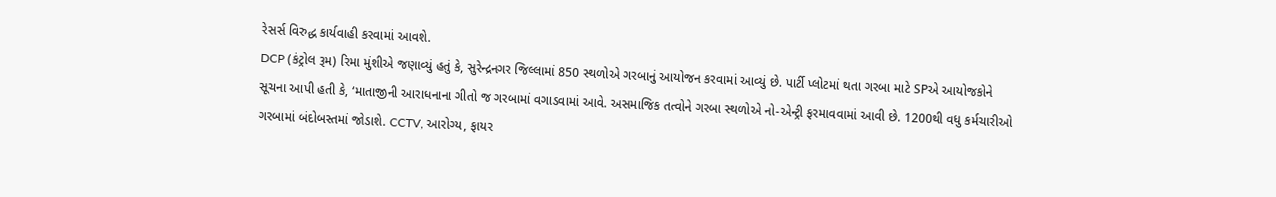રેસર્સ વિરુદ્ધ કાર્યવાહી કરવામાં આવશે.
DCP (કંટ્રોલ રૂમ) રિમા મુંશીએ જણાવ્યું હતું કે, સુરેન્દ્રનગર જિલ્લામાં 850 સ્થળોએ ગરબાનું આયોજન કરવામાં આવ્યું છે. પાર્ટી પ્લોટમાં થતા ગરબા માટે SPએ આયોજકોને સૂચના આપી હતી કે, ‘માતાજીની આરાધનાના ગીતો જ ગરબામાં વગાડવામાં આવે. અસમાજિક તત્વોને ગરબા સ્થળોએ નો-એન્ટ્રી ફરમાવવામાં આવી છે. 1200થી વધુ કર્મચારીઓ ગરબામાં બંદોબસ્તમાં જોડાશે. CCTV, આરોગ્ય, ફાયર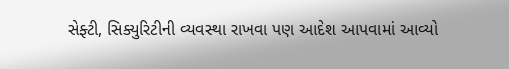સેફ્ટી, સિક્યુરિટીની વ્યવસ્થા રાખવા પણ આદેશ આપવામાં આવ્યો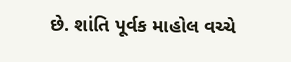છે. શાંતિ પૂર્વક માહોલ વચ્ચે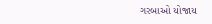ગરબાઓ યોજાય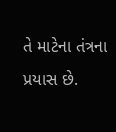તે માટેના તંત્રના પ્રયાસ છે.